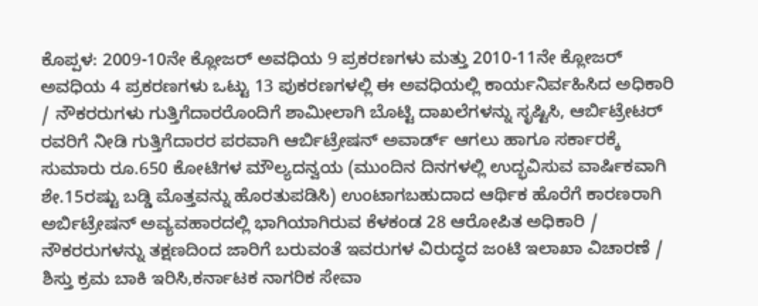ಕೊಪ್ಪಳ: 2009-10ನೇ ಕ್ಲೋಜರ್ ಅವಧಿಯ 9 ಪ್ರಕರಣಗಳು ಮತ್ತು 2010-11ನೇ ಕ್ಲೋಜರ್ ಅವಧಿಯ 4 ಪ್ರಕರಣಗಳು ಒಟ್ಟು 13 ಪುಕರಣಗಳಲ್ಲಿ ಈ ಅವಧಿಯಲ್ಲಿ ಕಾರ್ಯನಿರ್ವಹಿಸಿದ ಅಧಿಕಾರಿ / ನೌಕರರುಗಳು ಗುತ್ತಿಗೆದಾರರೊಂದಿಗೆ ಶಾಮೀಲಾಗಿ ಬೊಟ್ಟಿ ದಾಖಲೆಗಳನ್ನು ಸೃಷ್ಟಿಸಿ, ಆರ್ಬಿಟ್ರೇಟರ್ ರವರಿಗೆ ನೀಡಿ ಗುತ್ತಿಗೆದಾರರ ಪರವಾಗಿ ಆರ್ಬಿಟ್ರೇಷನ್ ಅವಾರ್ಡ್ ಆಗಲು ಹಾಗೂ ಸರ್ಕಾರಕ್ಕೆ ಸುಮಾರು ರೂ.650 ಕೋಟಿಗಳ ಮೌಲ್ಯದನ್ವಯ (ಮುಂದಿನ ದಿನಗಳಲ್ಲಿ ಉದ್ಭವಿಸುವ ವಾರ್ಷಿಕವಾಗಿ ಶೇ.15ರಷ್ಟು ಬಡ್ಡಿ ಮೊತ್ತವನ್ನು ಹೊರತುಪಡಿಸಿ) ಉಂಟಾಗಬಹುದಾದ ಆರ್ಥಿಕ ಹೊರೆಗೆ ಕಾರಣರಾಗಿ ಅರ್ಬಿಟ್ರೇಷನ್ ಅವ್ಯವಹಾರದಲ್ಲಿ ಭಾಗಿಯಾಗಿರುವ ಕೆಳಕಂಡ 28 ಆರೋಪಿತ ಅಧಿಕಾರಿ / ನೌಕರರುಗಳನ್ನು ತಕ್ಷಣದಿಂದ ಜಾರಿಗೆ ಬರುವಂತೆ ಇವರುಗಳ ವಿರುದ್ಧದ ಜಂಟಿ ಇಲಾಖಾ ವಿಚಾರಣೆ / ಶಿಸ್ತು ಕ್ರಮ ಬಾಕಿ ಇರಿಸಿ,ಕರ್ನಾಟಕ ನಾಗರಿಕ ಸೇವಾ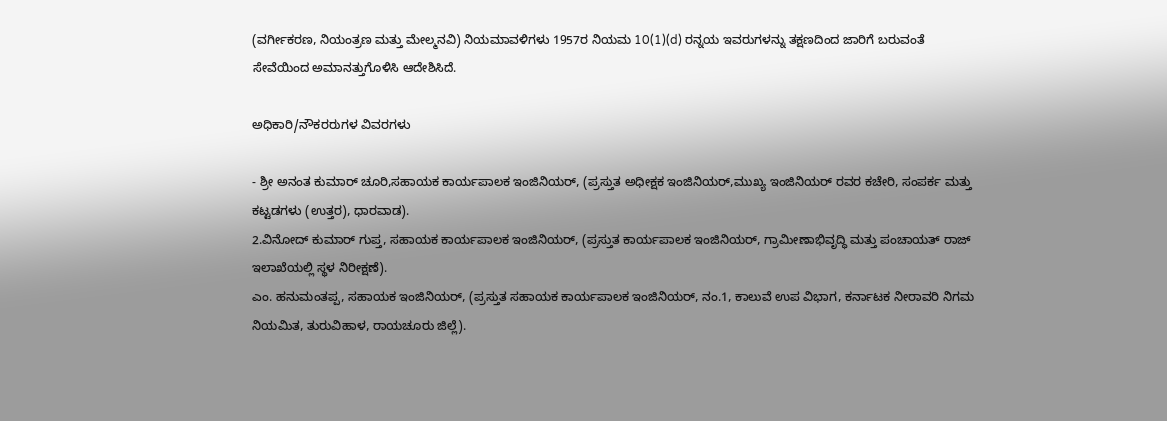(ವರ್ಗೀಕರಣ, ನಿಯಂತ್ರಣ ಮತ್ತು ಮೇಲ್ಮನವಿ) ನಿಯಮಾವಳಿಗಳು 1957ರ ನಿಯಮ 10(1)(d) ರನ್ನಯ ಇವರುಗಳನ್ನು ತಕ್ಷಣದಿಂದ ಜಾರಿಗೆ ಬರುವಂತೆ ಸೇವೆಯಿಂದ ಅಮಾನತ್ತುಗೊಳಿಸಿ ಆದೇಶಿಸಿದೆ.

ಅಧಿಕಾರಿ/ನೌಕರರುಗಳ ವಿವರಗಳು

- ಶ್ರೀ ಅನಂತ ಕುಮಾರ್ ಚೂರಿ,ಸಹಾಯಕ ಕಾರ್ಯಪಾಲಕ ಇಂಜಿನಿಯರ್, (ಪ್ರಸ್ತುತ ಅಧೀಕ್ಷಕ ಇಂಜಿನಿಯರ್,ಮುಖ್ಯ ಇಂಜಿನಿಯರ್ ರವರ ಕಚೇರಿ, ಸಂಪರ್ಕ ಮತ್ತು ಕಟ್ಟಡಗಳು (ಉತ್ತರ), ಧಾರವಾಡ).
2.ವಿನೋದ್ ಕುಮಾರ್ ಗುಪ್ತ, ಸಹಾಯಕ ಕಾರ್ಯಪಾಲಕ ಇಂಜಿನಿಯರ್, (ಪ್ರಸ್ತುತ ಕಾರ್ಯಪಾಲಕ ಇಂಜಿನಿಯರ್, ಗ್ರಾಮೀಣಾಭಿವೃದ್ಧಿ ಮತ್ತು ಪಂಚಾಯತ್ ರಾಜ್ ಇಲಾಖೆಯಲ್ಲಿ ಸ್ಥಳ ನಿರೀಕ್ಷಣೆ).
ಎಂ. ಹನುಮಂತಪ್ಪ, ಸಹಾಯಕ ಇಂಜಿನಿಯರ್, (ಪ್ರಸ್ತುತ ಸಹಾಯಕ ಕಾರ್ಯಪಾಲಕ ಇಂಜಿನಿಯರ್, ನಂ.1, ಕಾಲುವೆ ಉಪ ವಿಭಾಗ, ಕರ್ನಾಟಕ ನೀರಾವರಿ ನಿಗಮ ನಿಯಮಿತ, ತುರುವಿಹಾಳ, ರಾಯಚೂರು ಜಿಲ್ಲೆ).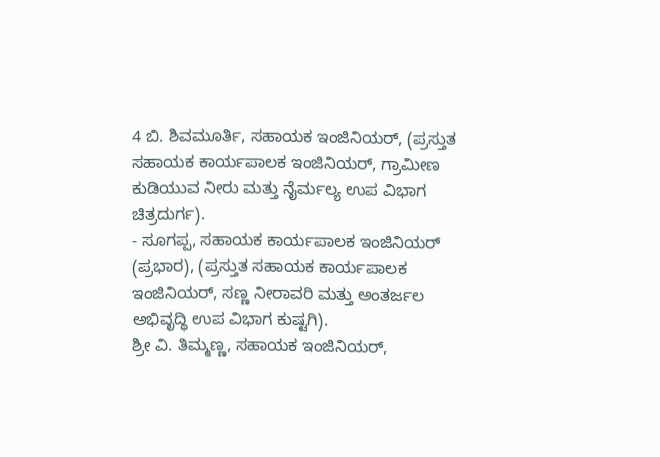4 ಬಿ. ಶಿವಮೂರ್ತಿ, ಸಹಾಯಕ ಇಂಜಿನಿಯರ್, (ಪ್ರಸ್ತುತ ಸಹಾಯಕ ಕಾರ್ಯಪಾಲಕ ಇಂಜಿನಿಯರ್, ಗ್ರಾಮೀಣ ಕುಡಿಯುವ ನೀರು ಮತ್ತು ನೈರ್ಮಲ್ಯ ಉಪ ವಿಭಾಗ ಚಿತ್ರದುರ್ಗ).
- ಸೂಗಪ್ಪ, ಸಹಾಯಕ ಕಾರ್ಯಪಾಲಕ ಇಂಜಿನಿಯರ್ (ಪ್ರಭಾರ), (ಪ್ರಸ್ತುತ ಸಹಾಯಕ ಕಾರ್ಯಪಾಲಕ ಇಂಜಿನಿಯರ್, ಸಣ್ಣ ನೀರಾವರಿ ಮತ್ತು ಅಂತರ್ಜಲ ಅಭಿವೃದ್ಧಿ ಉಪ ವಿಭಾಗ ಕುಷ್ಟಗಿ).
ಶ್ರೀ ವಿ. ತಿಮ್ಮಣ್ಣ, ಸಹಾಯಕ ಇಂಜಿನಿಯರ್,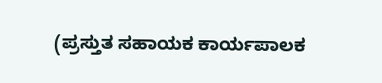(ಪ್ರಸ್ತುತ ಸಹಾಯಕ ಕಾರ್ಯಪಾಲಕ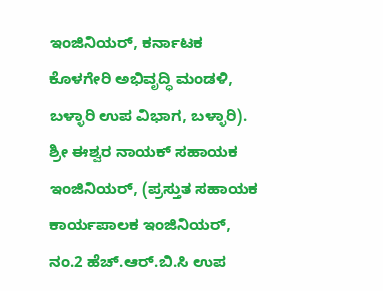ಇಂಜಿನಿಯರ್, ಕರ್ನಾಟಕ ಕೊಳಗೇರಿ ಅಭಿವೃದ್ಧಿ ಮಂಡಳಿ, ಬಳ್ಳಾರಿ ಉಪ ವಿಭಾಗ, ಬಳ್ಳಾರಿ).
ಶ್ರೀ ಈಶ್ವರ ನಾಯಕ್ ಸಹಾಯಕ ಇಂಜಿನಿಯರ್, (ಪ್ರಸ್ತುತ ಸಹಾಯಕ ಕಾರ್ಯಪಾಲಕ ಇಂಜಿನಿಯರ್, ನಂ.2 ಹೆಚ್.ಆರ್.ಬಿ.ಸಿ ಉಪ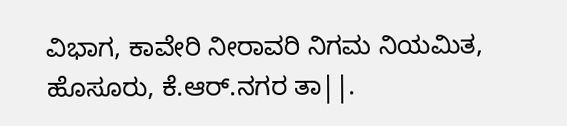ವಿಭಾಗ, ಕಾವೇರಿ ನೀರಾವರಿ ನಿಗಮ ನಿಯಮಿತ, ಹೊಸೂರು, ಕೆ.ಆರ್.ನಗರ ತಾ||.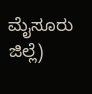ಮೈಸೂರು ಜಿಲ್ಲೆ)